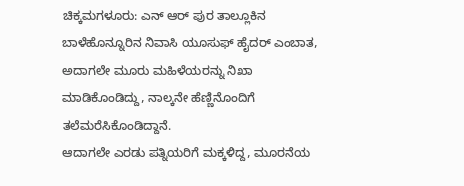ಚಿಕ್ಕಮಗಳೂರು: ಎನ್ ಆರ್ ಪುರ ತಾಲ್ಲೂಕಿನ ಬಾಳೆಹೊನ್ನೂರಿನ ನಿವಾಸಿ ಯೂಸುಫ್ ಹೈದರ್ ಎಂಬಾತ, ಅದಾಗಲೇ ಮೂರು ಮಹಿಳೆಯರನ್ನು ನಿಖಾ ಮಾಡಿಕೊಂಡಿದ್ದು, ನಾಲ್ಕನೇ ಹೆಣ್ಣಿನೊಂದಿಗೆ ತಲೆಮರೆಸಿಕೊಂಡಿದ್ದಾನೆ.
ಆದಾಗಲೇ ಎರಡು ಪತ್ನಿಯರಿಗೆ ಮಕ್ಕಳಿದ್ದ, ಮೂರನೆಯ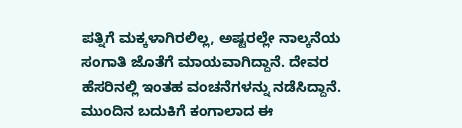ಪತ್ನಿಗೆ ಮಕ್ಕಳಾಗಿರಲಿಲ್ಲ, ಅಷ್ಟರಲ್ಲೇ ನಾಲ್ಕನೆಯ ಸಂಗಾತಿ ಜೊತೆಗೆ ಮಾಯವಾಗಿದ್ದಾನೆ. ದೇವರ ಹೆಸರಿನಲ್ಲಿ ಇಂತಹ ವಂಚನೆಗಳನ್ನು ನಡೆಸಿದ್ದಾನೆ. ಮುಂದಿನ ಬದುಕಿಗೆ ಕಂಗಾಲಾದ ಈ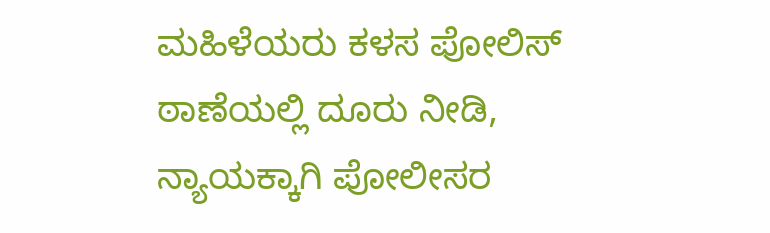ಮಹಿಳೆಯರು ಕಳಸ ಪೋಲಿಸ್ ಠಾಣೆಯಲ್ಲಿ ದೂರು ನೀಡಿ, ನ್ಯಾಯಕ್ಕಾಗಿ ಪೋಲೀಸರ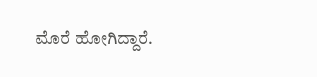ಮೊರೆ ಹೋಗಿದ್ದಾರೆ.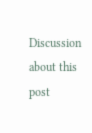Discussion about this post